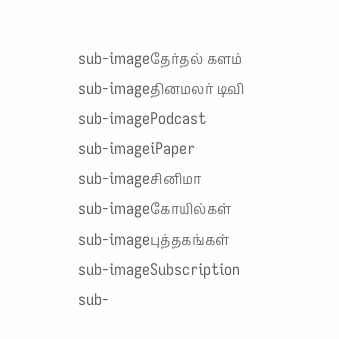sub-imageதேர்தல் களம்
sub-imageதினமலர் டிவி
sub-imagePodcast
sub-imageiPaper
sub-imageசினிமா
sub-imageகோயில்கள்
sub-imageபுத்தகங்கள்
sub-imageSubscription
sub-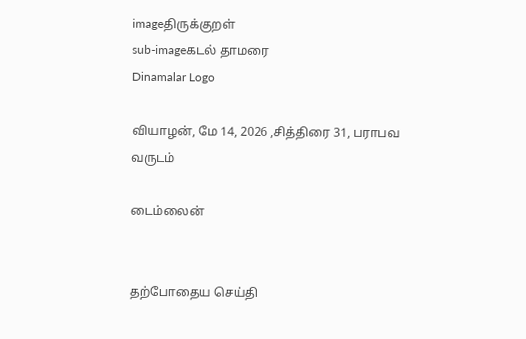imageதிருக்குறள்
sub-imageகடல் தாமரை
Dinamalar Logo

வியாழன், மே 14, 2026 ,சித்திரை 31, பராபவ வருடம்

டைம்லைன்


தற்போதைய செய்தி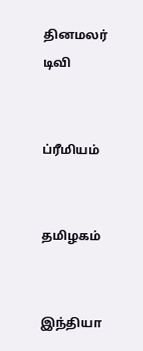தினமலர் டிவி


ப்ரீமியம்


தமிழகம்


இந்தியா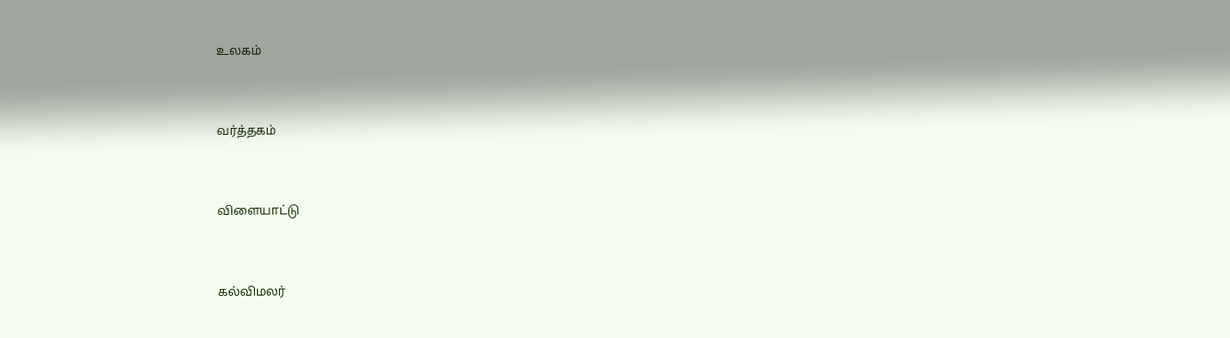உலகம்


வர்த்தகம்


விளையாட்டு


கல்விமலர்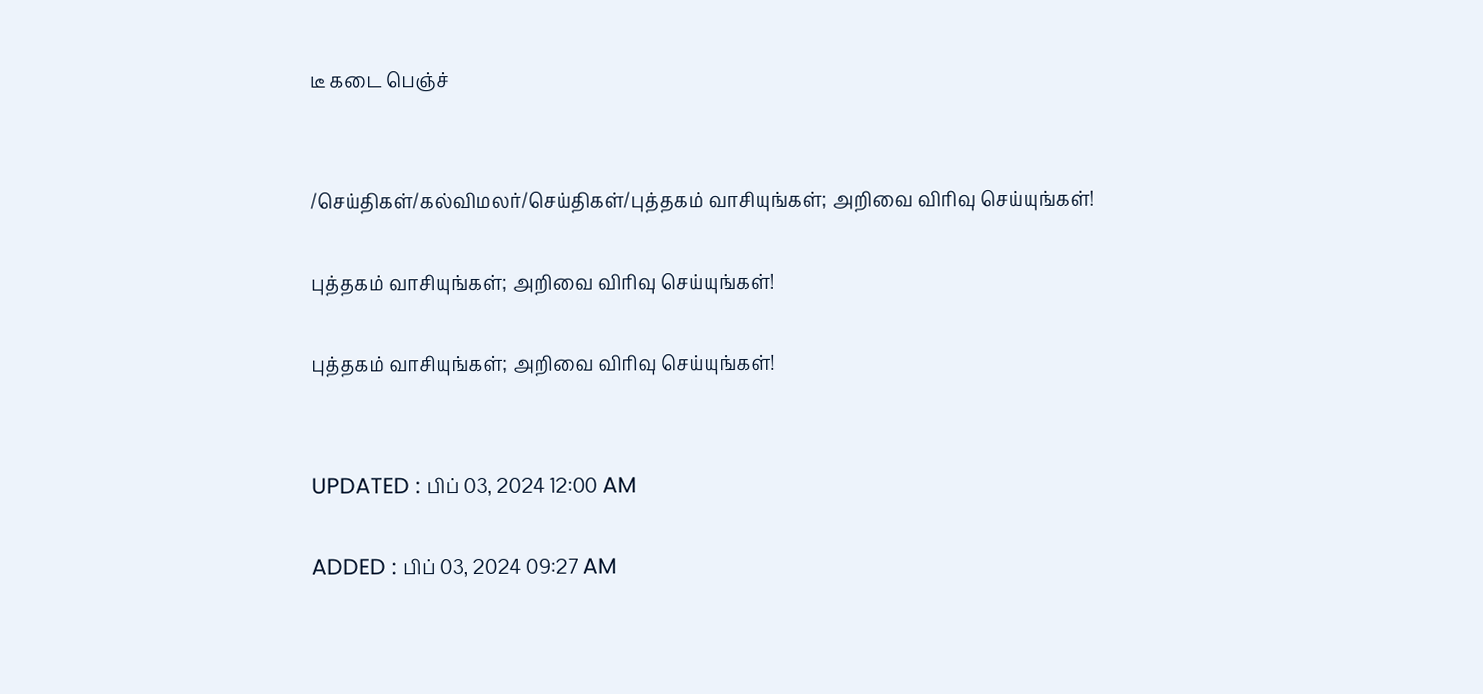டீ கடை பெஞ்ச்


/செய்திகள்/கல்விமலர்/செய்திகள்/புத்தகம் வாசியுங்கள்; அறிவை விரிவு செய்யுங்கள்!

புத்தகம் வாசியுங்கள்; அறிவை விரிவு செய்யுங்கள்!

புத்தகம் வாசியுங்கள்; அறிவை விரிவு செய்யுங்கள்!


UPDATED : பிப் 03, 2024 12:00 AM

ADDED : பிப் 03, 2024 09:27 AM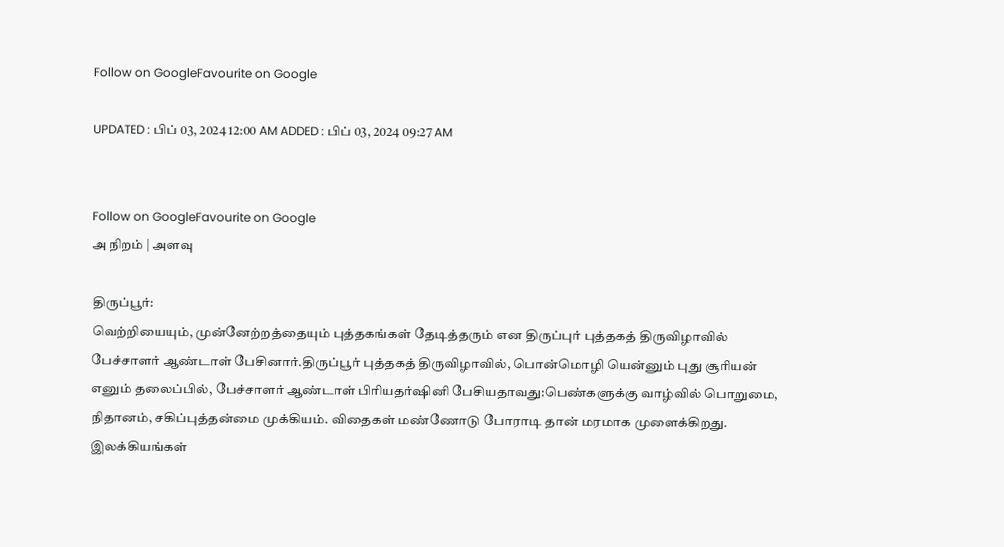Follow on GoogleFavourite on Google

UPDATED : பிப் 03, 2024 12:00 AM ADDED : பிப் 03, 2024 09:27 AM


Follow on GoogleFavourite on Google
அ நிறம் | அளவு

திருப்பூர்:
வெற்றியையும், முன்னேற்றத்தையும் புத்தகங்கள் தேடித்தரும் என திருப்புர் புத்தகத் திருவிழாவில் பேச்சாளர் ஆண்டாள் பேசினார்.திருப்பூர் புத்தகத் திருவிழாவில், பொன்மொழி யென்னும் புது சூரியன் எனும் தலைப்பில், பேச்சாளர் ஆண்டாள் பிரியதர்ஷினி பேசியதாவது:பெண்களுக்கு வாழ்வில் பொறுமை, நிதானம், சகிப்புத்தன்மை முக்கியம். விதைகள் மண்ணோடு போராடி தான் மரமாக முளைக்கிறது. இலக்கியங்கள்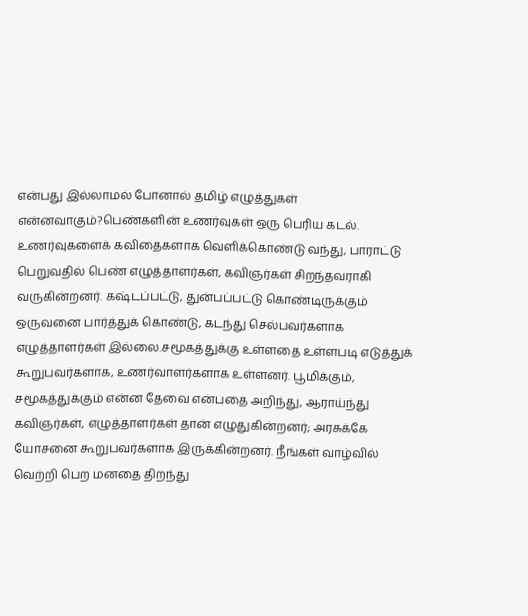என்பது இல்லாமல் போனால் தமிழ் எழுத்துகள் என்னவாகும்?பெண்களின் உணர்வுகள் ஒரு பெரிய கடல். உணர்வுகளைக் கவிதைகளாக வெளிக்கொண்டு வந்து, பாராட்டு பெறுவதில் பெண் எழுத்தாளர்கள், கவிஞர்கள் சிறந்தவராகி வருகின்றனர். கஷ்டப்பட்டு, துன்பப்பட்டு கொண்டிருக்கும் ஒருவனை பார்த்துக் கொண்டு, கடந்து செல்பவர்களாக எழுத்தாளர்கள் இல்லை.சமூகத்துக்கு உள்ளதை உள்ளபடி எடுத்துக் கூறுபவர்களாக, உணர்வாளர்களாக உள்ளனர். பூமிக்கும், சமூகத்துக்கும் என்ன தேவை என்பதை அறிந்து, ஆராய்ந்து கவிஞர்கள், எழுத்தாளர்கள் தான் எழுதுகின்றனர்; அரசுக்கே யோசனை கூறுபவர்களாக இருக்கின்றனர். நீங்கள் வாழ்வில் வெற்றி பெற மனதை திறந்து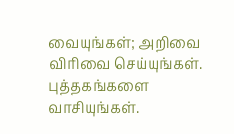வையுங்கள்; அறிவை விரிவை செய்யுங்கள். புத்தகங்களை வாசியுங்கள்.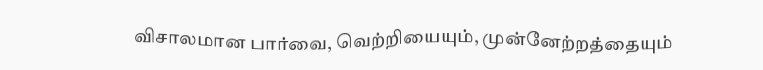விசாலமான பார்வை, வெற்றியையும், முன்னேற்றத்தையும்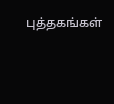புத்தகங்கள்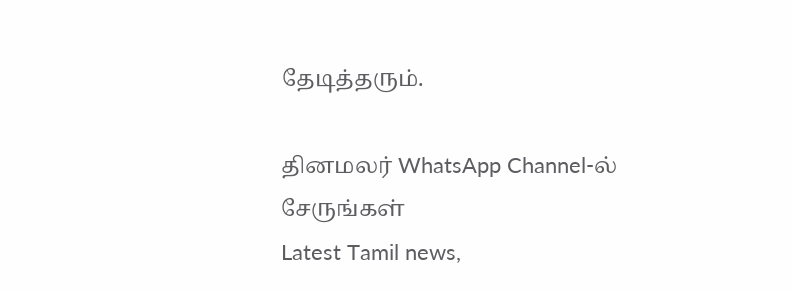தேடித்தரும்.

தினமலர் WhatsApp Channel-ல் சேருங்கள்
Latest Tamil news,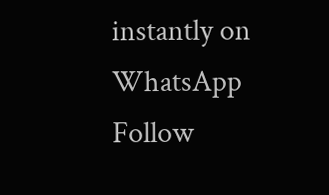instantly on WhatsApp
Follow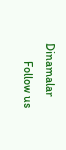Dinamalar
      Follow us